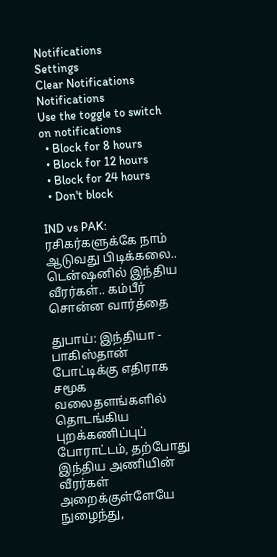Notifications
Settings
Clear Notifications
Notifications
Use the toggle to switch on notifications
  • Block for 8 hours
  • Block for 12 hours
  • Block for 24 hours
  • Don't block

IND vs PAK: ரசிகர்களுக்கே நாம் ஆடுவது பிடிக்கலை.. டென்ஷனில் இந்திய வீரர்கள்.. கம்பீர் சொன்ன வார்த்தை

துபாய்: இந்தியா - பாகிஸ்தான் போட்டிக்கு எதிராக சமூக வலைதளங்களில் தொடங்கிய புறக்கணிப்புப் போராட்டம், தற்போது இந்திய அணியின் வீரர்கள் அறைக்குள்ளேயே நுழைந்து,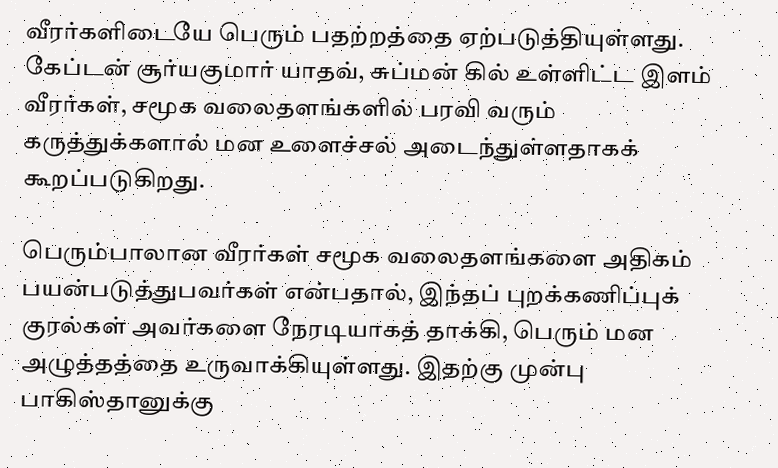வீரர்களிடையே பெரும் பதற்றத்தை ஏற்படுத்தியுள்ளது. கேப்டன் சூர்யகுமார் யாதவ், சுப்மன் கில் உள்ளிட்ட இளம் வீரர்கள், சமூக வலைதளங்களில் பரவி வரும் கருத்துக்களால் மன உளைச்சல் அடைந்துள்ளதாகக் கூறப்படுகிறது.

பெரும்பாலான வீரர்கள் சமூக வலைதளங்களை அதிகம் பயன்படுத்துபவர்கள் என்பதால், இந்தப் புறக்கணிப்புக் குரல்கள் அவர்களை நேரடியாகத் தாக்கி, பெரும் மன அழுத்தத்தை உருவாக்கியுள்ளது. இதற்கு முன்பு பாகிஸ்தானுக்கு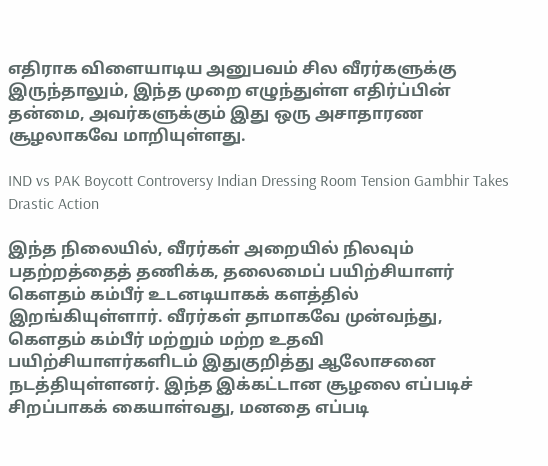எதிராக விளையாடிய அனுபவம் சில வீரர்களுக்கு இருந்தாலும், இந்த முறை எழுந்துள்ள எதிர்ப்பின் தன்மை, அவர்களுக்கும் இது ஒரு அசாதாரண சூழலாகவே மாறியுள்ளது.

IND vs PAK Boycott Controversy Indian Dressing Room Tension Gambhir Takes Drastic Action

இந்த நிலையில், வீரர்கள் அறையில் நிலவும் பதற்றத்தைத் தணிக்க, தலைமைப் பயிற்சியாளர் கௌதம் கம்பீர் உடனடியாகக் களத்தில் இறங்கியுள்ளார். வீரர்கள் தாமாகவே முன்வந்து, கௌதம் கம்பீர் மற்றும் மற்ற உதவி பயிற்சியாளர்களிடம் இதுகுறித்து ஆலோசனை நடத்தியுள்ளனர். இந்த இக்கட்டான சூழலை எப்படிச் சிறப்பாகக் கையாள்வது, மனதை எப்படி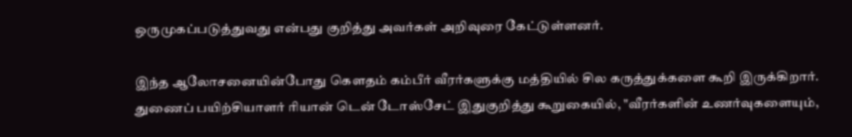ஒருமுகப்படுத்துவது என்பது குறித்து அவர்கள் அறிவுரை கேட்டுள்ளனர்.

இந்த ஆலோசனையின்போது கௌதம் கம்பீர் வீரர்களுக்கு மத்தியில் சில கருத்துக்களை கூறி இருக்கிறார். துணைப் பயிற்சியாளர் ரியான் டென் டோஸ்சேட் இதுகுறித்து கூறுகையில், "வீரர்களின் உணர்வுகளையும்,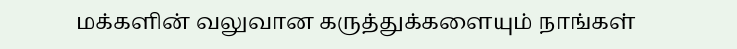மக்களின் வலுவான கருத்துக்களையும் நாங்கள்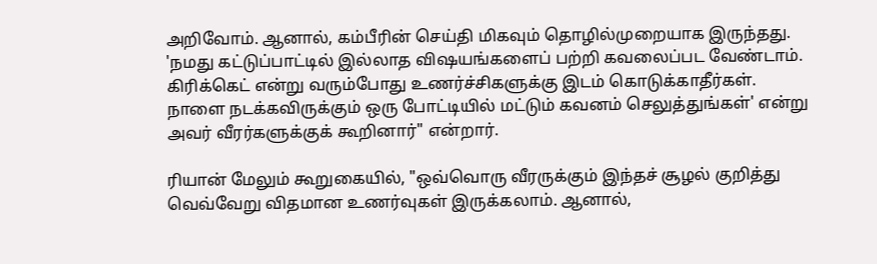அறிவோம். ஆனால், கம்பீரின் செய்தி மிகவும் தொழில்முறையாக இருந்தது. 'நமது கட்டுப்பாட்டில் இல்லாத விஷயங்களைப் பற்றி கவலைப்பட வேண்டாம். கிரிக்கெட் என்று வரும்போது உணர்ச்சிகளுக்கு இடம் கொடுக்காதீர்கள். நாளை நடக்கவிருக்கும் ஒரு போட்டியில் மட்டும் கவனம் செலுத்துங்கள்' என்று அவர் வீரர்களுக்குக் கூறினார்" என்றார்.

ரியான் மேலும் கூறுகையில், "ஒவ்வொரு வீரருக்கும் இந்தச் சூழல் குறித்து வெவ்வேறு விதமான உணர்வுகள் இருக்கலாம். ஆனால்,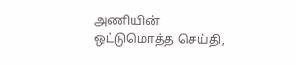அணியின் ஒட்டுமொத்த செய்தி,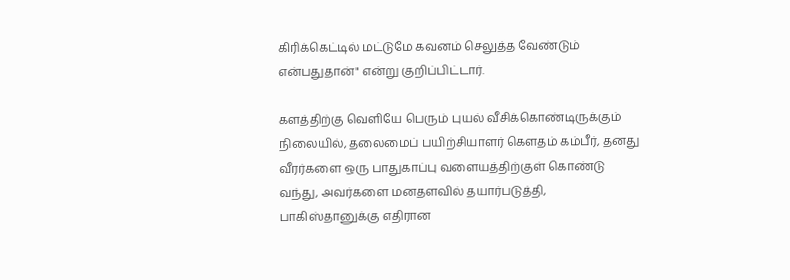கிரிக்கெட்டில் மட்டுமே கவனம் செலுத்த வேண்டும் என்பதுதான்" என்று குறிப்பிட்டார்.

களத்திற்கு வெளியே பெரும் புயல் வீசிக்கொண்டிருக்கும் நிலையில், தலைமைப் பயிற்சியாளர் கௌதம் கம்பீர், தனது வீரர்களை ஒரு பாதுகாப்பு வளையத்திற்குள் கொண்டு வந்து, அவர்களை மனதளவில் தயார்படுத்தி, பாகிஸ்தானுக்கு எதிரான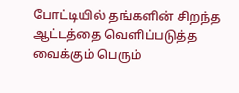போட்டியில் தங்களின் சிறந்த ஆட்டத்தை வெளிப்படுத்த வைக்கும் பெரும்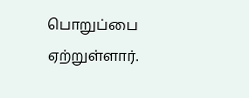பொறுப்பை ஏற்றுள்ளார்.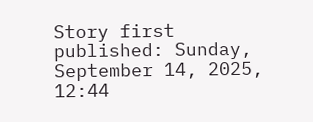Story first published: Sunday, September 14, 2025, 12:44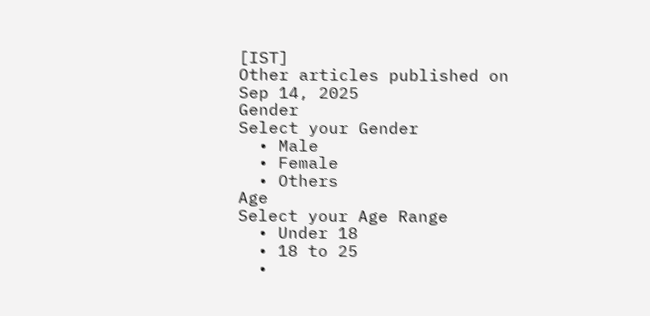[IST]
Other articles published on Sep 14, 2025
Gender
Select your Gender
  • Male
  • Female
  • Others
Age
Select your Age Range
  • Under 18
  • 18 to 25
  •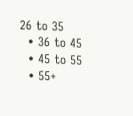26 to 35
  • 36 to 45
  • 45 to 55
  • 55+